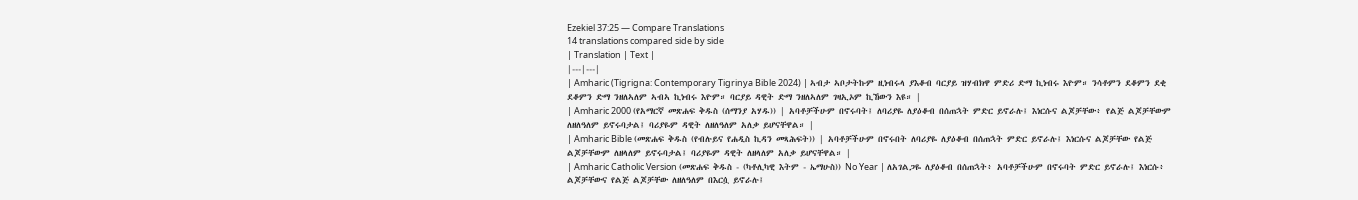Ezekiel 37:25 — Compare Translations
14 translations compared side by side
| Translation | Text |
|---|---|
| Amharic (Tigrigna: Contemporary Tigrinya Bible 2024) | ኣብታ ኣቦታትኩም ዚነብሩላ ያእቆብ ባርያይ ዝሃብክዋ ምድሪ ድማ ኪነብሩ እዮም። ንሳቶምን ደቆምን ደቂ ደቆምን ድማ ንዘለኣለም ኣብኣ ኪነብሩ እዮም። ባርያይ ዳዊት ድማ ንዘለኣለም ገዛኢኦም ኪኸውን እዩ። |
| Amharic 2000 (የአማርኛ መጽሐፍ ቅዱስ (ሰማንያ አሃዱ)) | አባቶቻችሁም በኖሩባት፤ ለባሪያዬ ለያዕቆብ በሰጠኋት ምድር ይኖራሉ፤ እነርሱና ልጆቻቸው፥ የልጅ ልጆቻቸውም ለዘለዓለም ይኖሩባታል፤ ባሪያዬም ዳዊት ለዘለዓለም አለቃ ይሆናቸዋል። |
| Amharic Bible (መጽሐፍ ቅዱስ (የብሉይና የሐዲስ ኪዳን መጻሕፍት)) | አባቶቻችሁም በኖሩበት ለባሪያዬ ለያዕቆብ በሰጠኋት ምድር ይኖራሉ፤ እነርሱና ልጆቻቸው የልጅ ልጆቻቸውም ለዘላለም ይኖሩባታል፤ ባሪያዬም ዳዊት ለዘላለም አለቃ ይሆናቸዋል። |
| Amharic Catholic Version (መጽሐፍ ቅዱስ - (ካቶሊካዊ እትም - ኤማሁስ)) No Year | ለአገልጋዬ ለያዕቆብ በሰጠኋት፥ አባቶቻችሁም በኖሩባት ምድር ይኖራሉ፤ እነርሱ፥ ልጆቻቸውና የልጅ ልጆቻቸው ለዘለዓለም በእርሷ ይኖራሉ፤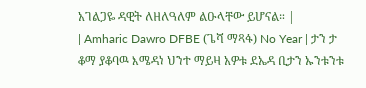አገልጋዬ ዳዊት ለዘለዓለም ልዑላቸው ይሆናል። |
| Amharic Dawro DFBE (ጌሻ ማጻፋ) No Year | ታን ታ ቆማ ያቆባዉ እሜዳነ ህንተ ማይዛ አዎቱ ደኤዳ ቢታን ኡንቱንቱ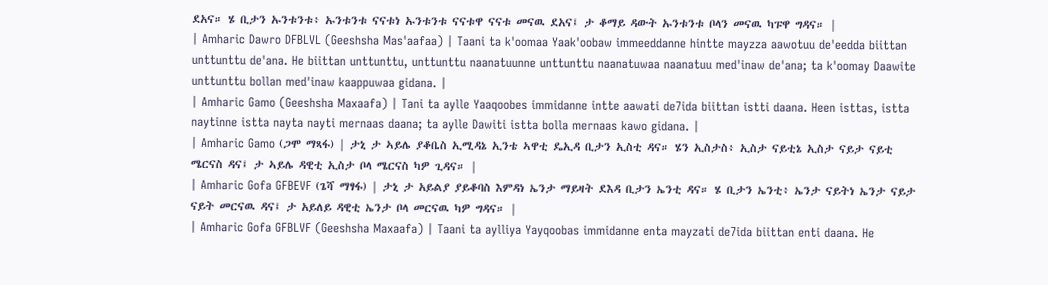ደአና። ሄ ቢታን ኡንቱንቱ፥ ኡንቱንቱ ናናቱነ ኡንቱንቱ ናናቱዋ ናናቱ መናዉ ደአና፤ ታ ቆማይ ዳውት ኡንቱንቱ ቦላን መናዉ ካፑዋ ግዳና። |
| Amharic Dawro DFBLVL (Geeshsha Mas'aafaa) | Taani ta k'oomaa Yaak'oobaw immeeddanne hintte mayzza aawotuu de'eedda biittan unttunttu de'ana. He biittan unttunttu, unttunttu naanatuunne unttunttu naanatuwaa naanatuu med'inaw de'ana; ta k'oomay Daawite unttunttu bollan med'inaw kaappuwaa gidana. |
| Amharic Gamo (Geeshsha Maxaafa) | Tani ta aylle Yaaqoobes immidanne intte aawati de7ida biittan istti daana. Heen isttas, istta naytinne istta nayta nayti mernaas daana; ta aylle Dawiti istta bolla mernaas kawo gidana. |
| Amharic Gamo (ጋሞ ማጻፋ) | ታኒ ታ ኣይሌ ያቆቤስ ኢሚዳኔ ኢንቴ ኣዋቲ ዴኢዳ ቢታን ኢስቲ ዳና። ሄን ኢስታስ፥ ኢስታ ናይቲኔ ኢስታ ናይታ ናይቲ ሜርናስ ዳና፤ ታ ኣይሌ ዳዊቲ ኢስታ ቦላ ሜርናስ ካዎ ጊዳና። |
| Amharic Gofa GFBEVF (ጌሻ ማፃፋ) | ታኒ ታ አይልያ ያይቆባስ እምዳነ ኤንታ ማይዛት ደእዳ ቢታን ኤንቲ ዳና። ሄ ቢታን ኤንቲ፥ ኤንታ ናይትነ ኤንታ ናይታ ናይት መርናዉ ዳና፤ ታ አይለይ ዳዊቲ ኤንታ ቦላ መርናዉ ካዎ ግዳና። |
| Amharic Gofa GFBLVF (Geeshsha Maxaafa) | Taani ta aylliya Yayqoobas immidanne enta mayzati de7ida biittan enti daana. He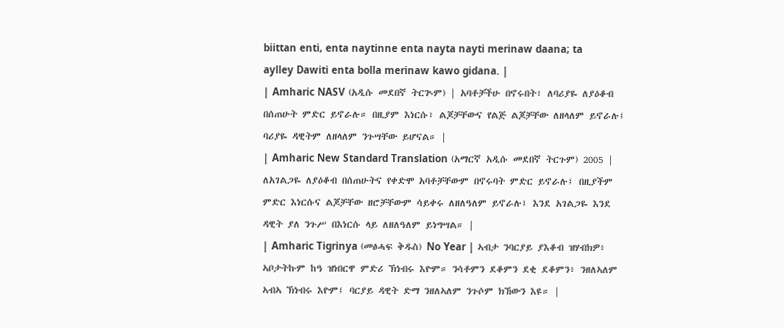biittan enti, enta naytinne enta nayta nayti merinaw daana; ta aylley Dawiti enta bolla merinaw kawo gidana. |
| Amharic NASV (አዲሱ መደበኛ ትርጒም) | አባቶቻችሁ በኖሩበት፣ ለባሪያዬ ለያዕቆብ በሰጠሁት ምድር ይኖራሉ። በዚያም እነርሱ፣ ልጆቻቸውና የልጅ ልጆቻቸው ለዘላለም ይኖራሉ፤ ባሪያዬ ዳዊትም ለዘላለም ንጉሣቸው ይሆናል። |
| Amharic New Standard Translation (አማርኛ አዲሱ መደበኛ ትርጉም) 2005 | ለአገልጋዬ ለያዕቆብ በሰጠሁትና የቀድሞ አባቶቻቸውም በኖሩባት ምድር ይኖራሉ፤ በዚያችም ምድር እነርሱና ልጆቻቸው ዘሮቻቸውም ሳይቀሩ ለዘለዓለም ይኖራሉ፤ እንደ አገልጋዬ እንደ ዳዊት ያለ ንጉሥ በእነርሱ ላይ ለዘለዓለም ይነግሣል። |
| Amharic Tigrinya (መፅሓፍ ቅዱስ) No Year | ኣብታ ንባርያይ ያእቆብ ዝሃብክዎ፥ ኣቦታትኩም ከዓ ዝነበርዋ ምድሪ ኽነብሩ እዮም። ንሳቶምን ደቆምን ደቂ ደቆምን፥ ንዘለኣለም ኣብኣ ኽነብሩ እዮም፤ ባርያይ ዳዊት ድማ ንዘለኣለም ንጉሶም ክኸውን እዩ። |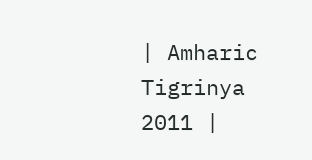| Amharic Tigrinya 2011 |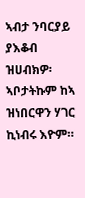ኣብታ ንባርያይ ያእቆብ ዝሀብክዎ፡ ኣቦታትኩም ከኣ ዝነበርዋን ሃገር ኪነብሩ እዮም።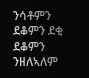ንሳቶምን ደቆምን ደቂ ደቆምን ንዘለኣለም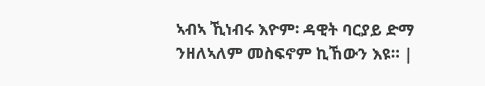ኣብኣ ኺነብሩ እዮም፡ ዳዊት ባርያይ ድማ ንዘለኣለም መስፍኖም ኪኸውን እዩ። |